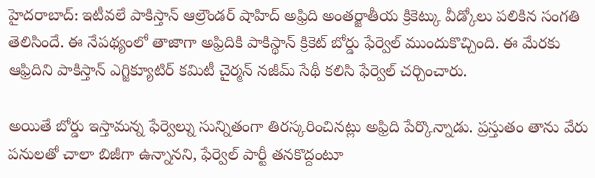హైదరాబాద్: ఇటీవలే పాకిస్తాన్ ఆల్రౌండర్ షాహిద్ అఫ్రిది అంతర్జాతీయ క్రికెట్కు వీడ్కోలు పలికిన సంగతి తెలిసిందే. ఈ నేపథ్యంలో తాజాగా అఫ్రిదికి పాకిస్థాన్ క్రికెట్ బోర్డు ఫేర్వెల్ ముందుకొచ్చింది. ఈ మేరకు ఆఫ్రిదిని పాకిస్తాన్ ఎగ్జిక్యూటిర్ కమిటీ చైర్మన్ నజీమ్ సేథీ కలిసి ఫేర్వెల్ చర్చించారు.

అయితే బోర్డు ఇస్తామన్న ఫేర్వెల్ను సున్నితంగా తిరస్కరించినట్లు అఫ్రిది పేర్కొన్నాడు. ప్రస్తుతం తాను వేరు పనులతో చాలా బిజీగా ఉన్నానని, ఫేర్వెల్ పార్టీ తనకొద్దంటూ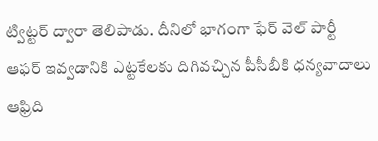ట్విట్టర్ ద్వారా తెలిపాడు. దీనిలో భాగంగా ఫేర్ వెల్ పార్టీ ఆఫర్ ఇవ్వడానికి ఎట్టకేలకు దిగివచ్చిన పీసీబీకి ధన్యవాదాలు ఆఫ్రిది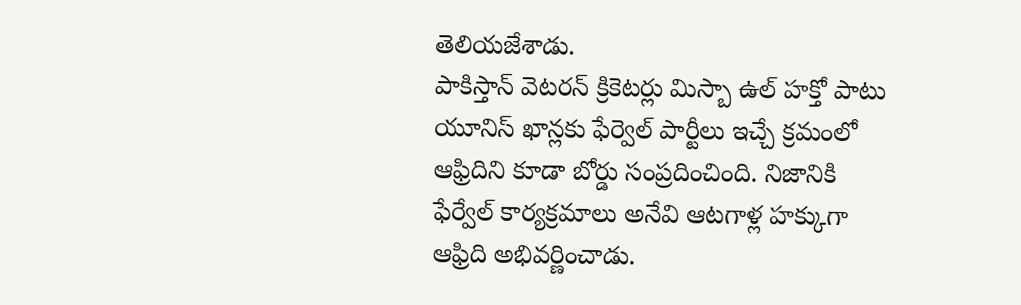తెలియజేశాడు.
పాకిస్తాన్ వెటరన్ క్రికెటర్లు మిస్బా ఉల్ హక్తో పాటు యూనిస్ ఖాన్లకు ఫేర్వెల్ పార్టీలు ఇచ్చే క్రమంలో ఆఫ్రిదిని కూడా బోర్డు సంప్రదించింది. నిజానికి ఫేర్వేల్ కార్యక్రమాలు అనేవి ఆటగాళ్ల హక్కుగా ఆఫ్రిది అభివర్ణించాడు.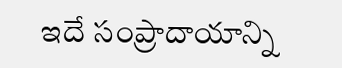ఇదే సంప్రాదాయాన్ని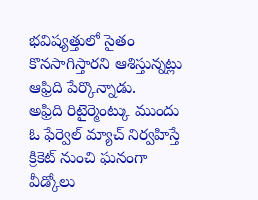భవిష్యత్తులో సైతం కొనసాగిస్తారని ఆశిస్తున్నట్లు ఆఫ్రిది పేర్కొన్నాడు.
అఫ్రిది రిటైర్మెంట్కు ముందు ఓ ఫేర్వెల్ మ్యాచ్ నిర్వహిస్తే క్రికెట్ నుంచి ఘనంగా వీడ్కోలు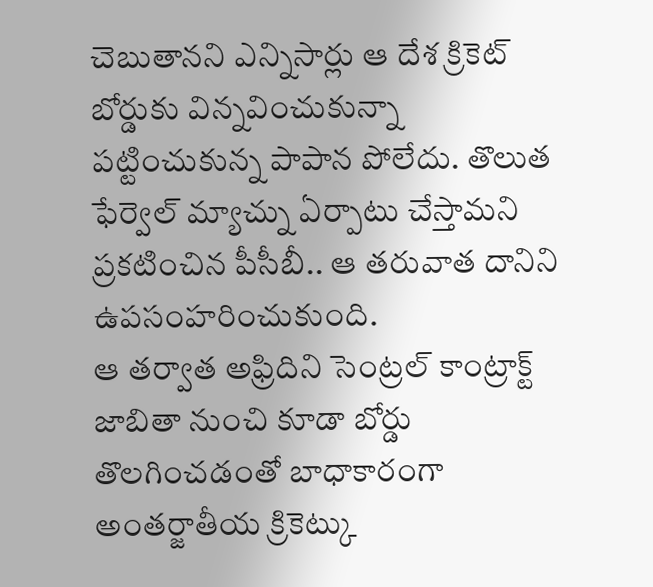చెబుతానని ఎన్నిసార్లు ఆ దేశ క్రికెట్ బోర్డుకు విన్నవించుకున్నా పట్టించుకున్న పాపాన పోలేదు. తొలుత ఫేర్వెల్ మ్యాచ్ను ఏర్పాటు చేస్తామని ప్రకటించిన పీసీబీ.. ఆ తరువాత దానిని ఉపసంహరించుకుంది.
ఆ తర్వాత అఫ్రిదిని సెంట్రల్ కాంట్రాక్ట్ జాబితా నుంచి కూడా బోర్డు తొలగించడంతో బాధాకారంగా అంతర్జాతీయ క్రికెట్కు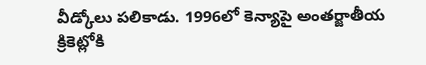వీడ్కోలు పలికాడు. 1996లో కెన్యాపై అంతర్జాతీయ క్రికెట్లోకి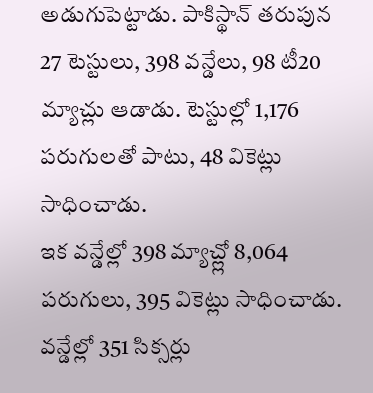అడుగుపెట్టాడు. పాకిస్థాన్ తరుపున 27 టెస్టులు, 398 వన్డేలు, 98 టీ20 మ్యాచ్లు ఆడాడు. టెస్టుల్లో 1,176 పరుగులతో పాటు, 48 వికెట్లు సాధించాడు.
ఇక వన్డేల్లో 398 మ్యాచ్ల్లో 8,064 పరుగులు, 395 వికెట్లు సాధించాడు. వన్డేల్లో 351 సిక్సర్లు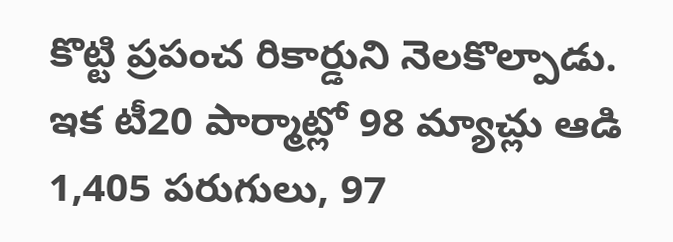కొట్టి ప్రపంచ రికార్డుని నెలకొల్పాడు. ఇక టీ20 పార్మాట్లో 98 మ్యాచ్లు ఆడి 1,405 పరుగులు, 97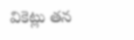వికెట్లు తన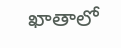ఖాతాలో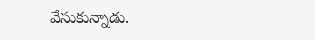వేసుకున్నాడు.